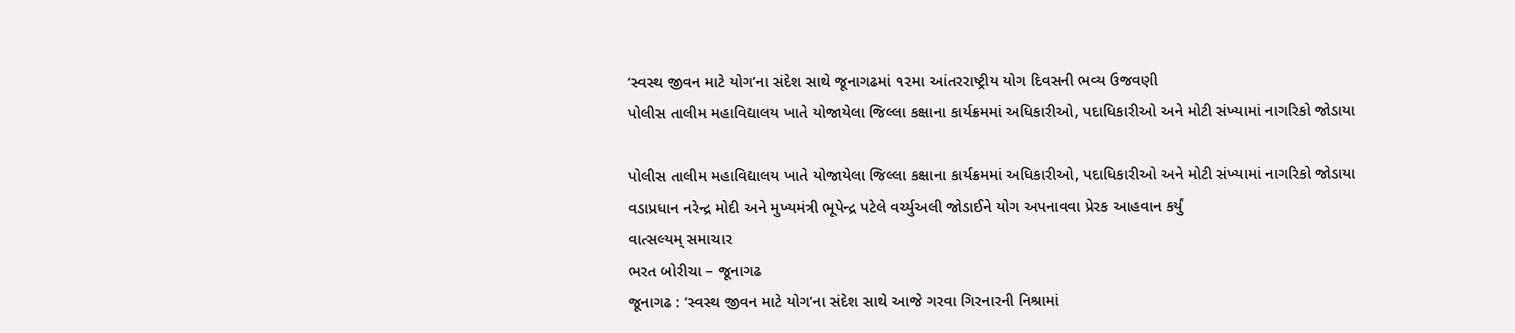‘સ્વસ્થ જીવન માટે યોગ’ના સંદેશ સાથે જૂનાગઢમાં ૧૨મા આંતરરાષ્ટ્રીય યોગ દિવસની ભવ્ય ઉજવણી
પોલીસ તાલીમ મહાવિદ્યાલય ખાતે યોજાયેલા જિલ્લા કક્ષાના કાર્યક્રમમાં અધિકારીઓ, પદાધિકારીઓ અને મોટી સંખ્યામાં નાગરિકો જોડાયા

પોલીસ તાલીમ મહાવિદ્યાલય ખાતે યોજાયેલા જિલ્લા કક્ષાના કાર્યક્રમમાં અધિકારીઓ, પદાધિકારીઓ અને મોટી સંખ્યામાં નાગરિકો જોડાયા
વડાપ્રધાન નરેન્દ્ર મોદી અને મુખ્યમંત્રી ભૂપેન્દ્ર પટેલે વર્ચ્યુઅલી જોડાઈને યોગ અપનાવવા પ્રેરક આહવાન કર્યું
વાત્સલ્યમ્ સમાચાર
ભરત બોરીચા – જૂનાગઢ
જૂનાગઢ : ‘સ્વસ્થ જીવન માટે યોગ’ના સંદેશ સાથે આજે ગરવા ગિરનારની નિશ્રામાં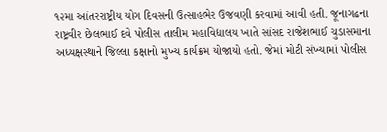૧૨મા આંતરરાષ્ટ્રીય યોગ દિવસની ઉત્સાહભેર ઉજવણી કરવામાં આવી હતી. જૂનાગઢના રાષ્ટ્રવીર છેલભાઈ દવે પોલીસ તાલીમ મહાવિદ્યાલય ખાતે સાંસદ રાજેશભાઈ ચુડાસમાના અધ્યક્ષસ્થાને જિલ્લા કક્ષાનો મુખ્ય કાર્યક્રમ યોજાયો હતો. જેમાં મોટી સંખ્યામાં પોલીસ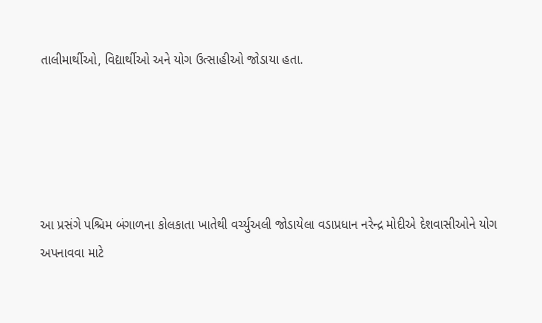તાલીમાર્થીઓ, વિદ્યાર્થીઓ અને યોગ ઉત્સાહીઓ જોડાયા હતા.





આ પ્રસંગે પશ્ચિમ બંગાળના કોલકાતા ખાતેથી વર્ચ્યુઅલી જોડાયેલા વડાપ્રધાન નરેન્દ્ર મોદીએ દેશવાસીઓને યોગ અપનાવવા માટે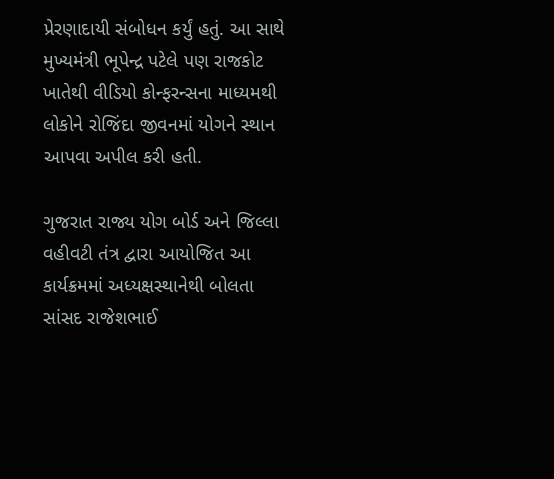પ્રેરણાદાયી સંબોધન કર્યું હતું. આ સાથે મુખ્યમંત્રી ભૂપેન્દ્ર પટેલે પણ રાજકોટ ખાતેથી વીડિયો કોન્ફરન્સના માધ્યમથી લોકોને રોજિંદા જીવનમાં યોગને સ્થાન આપવા અપીલ કરી હતી.

ગુજરાત રાજ્ય યોગ બોર્ડ અને જિલ્લા વહીવટી તંત્ર દ્વારા આયોજિત આ કાર્યક્રમમાં અધ્યક્ષસ્થાનેથી બોલતા સાંસદ રાજેશભાઈ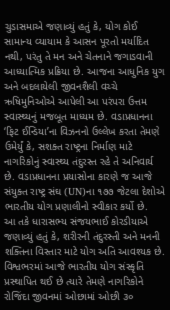ચુડાસમાએ જણાવ્યું હતું કે, યોગ કોઈ સામાન્ય વ્યાયામ કે આસન પૂરતો મર્યાદિત નથી, પરંતુ તે મન અને ચેતનાને જગાડવાની આધ્યાત્મિક પ્રક્રિયા છે. આજના આધુનિક યુગ અને બદલાયેલી જીવનશૈલી વચ્ચે ઋષિમુનિઓએ આપેલી આ પરંપરા ઉત્તમ સ્વાસ્થ્યનું મજબૂત માધ્યમ છે. વડાપ્રધાનના ‘ફિટ ઈન્ડિયા’ના વિઝનનો ઉલ્લેખ કરતા તેમણે ઉમેર્યું કે, સશક્ત રાષ્ટ્રના નિર્માણ માટે નાગરિકોનું સ્વાસ્થ્ય તંદુરસ્ત રહે તે અનિવાર્ય છે. વડાપ્રધાનના પ્રયાસોના કારણે જ આજે સંયુક્ત રાષ્ટ્ર સંઘ (UN)ના ૧૭૭ જેટલા દેશોએ ભારતીય યોગ પ્રણાલીનો સ્વીકાર કર્યો છે.
આ તકે ધારાસભ્ય સંજયભાઈ કોરડીયાએ જણાવ્યું હતું કે, શરીરની તંદુરસ્તી અને મનની શક્તિના વિસ્તાર માટે યોગ અતિ આવશ્યક છે. વિશ્વભરમાં આજે ભારતીય યોગ સંસ્કૃતિ પ્રસ્થાપિત થઈ છે ત્યારે તેમણે નાગરિકોને રોજિંદા જીવનમાં ઓછામાં ઓછી ૩૦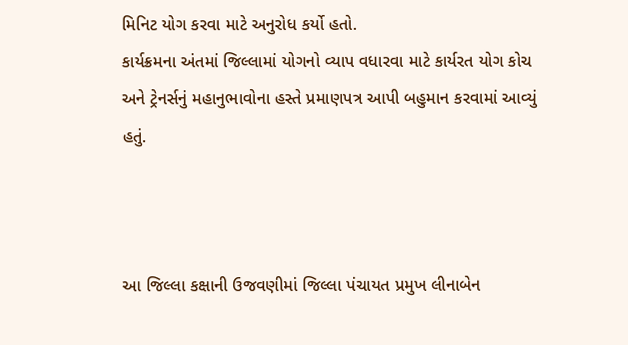મિનિટ યોગ કરવા માટે અનુરોધ કર્યો હતો.
કાર્યક્રમના અંતમાં જિલ્લામાં યોગનો વ્યાપ વધારવા માટે કાર્યરત યોગ કોચ અને ટ્રેનર્સનું મહાનુભાવોના હસ્તે પ્રમાણપત્ર આપી બહુમાન કરવામાં આવ્યું હતું.



આ જિલ્લા કક્ષાની ઉજવણીમાં જિલ્લા પંચાયત પ્રમુખ લીનાબેન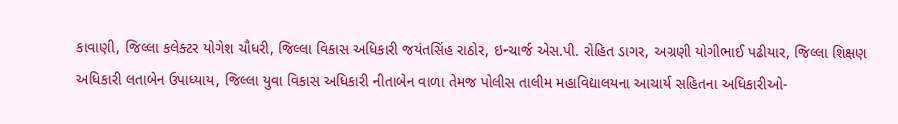કાવાણી, જિલ્લા કલેક્ટર યોગેશ ચૌધરી, જિલ્લા વિકાસ અધિકારી જયંતસિંહ રાઠોર, ઇન્ચાર્જ એસ.પી. રોહિત ડાગર, અગ્રણી યોગીભાઈ પઢીયાર, જિલ્લા શિક્ષણ અધિકારી લતાબેન ઉપાધ્યાય, જિલ્લા યુવા વિકાસ અધિકારી નીતાબેન વાળા તેમજ પોલીસ તાલીમ મહાવિદ્યાલયના આચાર્ય સહિતના અધિકારીઓ-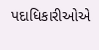પદાધિકારીઓએ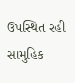ઉપસ્થિત રહી સામુહિક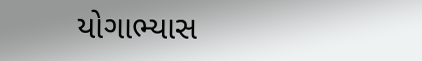યોગાભ્યાસ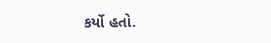કર્યો હતો.